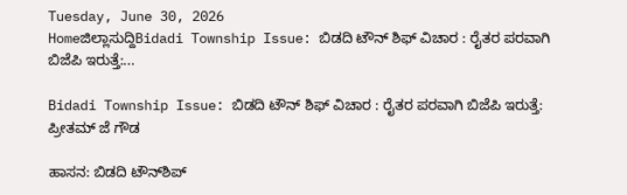Tuesday, June 30, 2026
Homeಜಿಲ್ಲಾಸುದ್ದಿBidadi Township Issue: ಬಿಡದಿ ಟೌನ್ ಶಿಫ್ ವಿಚಾರ : ರೈತರ ಪರವಾಗಿ ಬಿಜೆಪಿ ಇರುತ್ತೆ:...

Bidadi Township Issue: ಬಿಡದಿ ಟೌನ್ ಶಿಫ್ ವಿಚಾರ : ರೈತರ ಪರವಾಗಿ ಬಿಜೆಪಿ ಇರುತ್ತೆ: ಪ್ರೀತಮ್ ಜೆ ಗೌಡ

ಹಾಸನ: ಬಿಡದಿ ಟೌನ್‌ಶಿಪ್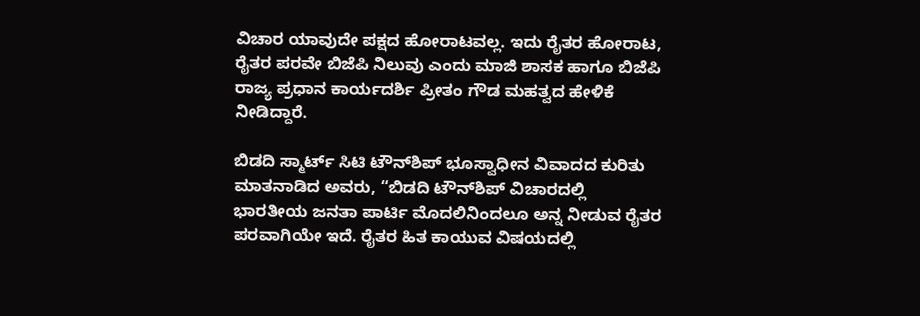ವಿಚಾರ ಯಾವುದೇ ಪಕ್ಷದ ಹೋರಾಟವಲ್ಲ. ಇದು ರೈತರ ಹೋರಾಟ, ರೈತರ ಪರವೇ ಬಿಜೆಪಿ ನಿಲುವು ಎಂದು ಮಾಜಿ ಶಾಸಕ ಹಾಗೂ ಬಿಜೆಪಿ ರಾಜ್ಯ ಪ್ರಧಾನ ಕಾರ್ಯದರ್ಶಿ ಪ್ರೀತಂ ಗೌಡ ಮಹತ್ವದ ಹೇಳಿಕೆ ನೀಡಿದ್ದಾರೆ.

ಬಿಡದಿ ಸ್ಮಾರ್ಟ್ ಸಿಟಿ ಟೌನ್‌ಶಿಪ್ ಭೂಸ್ವಾಧೀನ ವಿವಾದದ ಕುರಿತು ಮಾತನಾಡಿದ ಅವರು, “ಬಿಡದಿ ಟೌನ್‌ಶಿಪ್‌ ವಿಚಾರದಲ್ಲಿ ಭಾರತೀಯ ಜನತಾ ಪಾರ್ಟಿ ಮೊದಲಿನಿಂದಲೂ ಅನ್ನ ನೀಡುವ ರೈತರ ಪರವಾಗಿಯೇ ಇದೆ. ರೈತರ ಹಿತ ಕಾಯುವ ವಿಷಯದಲ್ಲಿ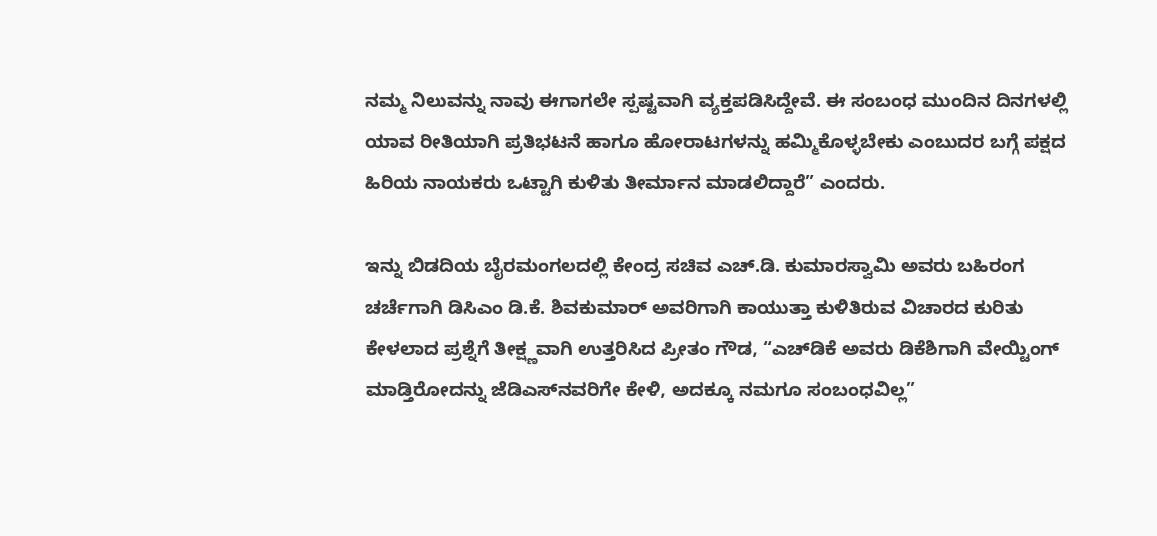ನಮ್ಮ ನಿಲುವನ್ನು ನಾವು ಈಗಾಗಲೇ ಸ್ಪಷ್ಟವಾಗಿ ವ್ಯಕ್ತಪಡಿಸಿದ್ದೇವೆ. ಈ ಸಂಬಂಧ ಮುಂದಿನ ದಿನಗಳಲ್ಲಿ ಯಾವ ರೀತಿಯಾಗಿ ಪ್ರತಿಭಟನೆ ಹಾಗೂ ಹೋರಾಟಗಳನ್ನು ಹಮ್ಮಿಕೊಳ್ಳಬೇಕು ಎಂಬುದರ ಬಗ್ಗೆ ಪಕ್ಷದ ಹಿರಿಯ ನಾಯಕರು ಒಟ್ಟಾಗಿ ಕುಳಿತು ತೀರ್ಮಾನ ಮಾಡಲಿದ್ದಾರೆ” ಎಂದರು.

ಇನ್ನು ಬಿಡದಿಯ ಬೈರಮಂಗಲದಲ್ಲಿ ಕೇಂದ್ರ ಸಚಿವ ಎಚ್.ಡಿ. ಕುಮಾರಸ್ವಾಮಿ ಅವರು ಬಹಿರಂಗ ಚರ್ಚೆಗಾಗಿ ಡಿಸಿಎಂ ಡಿ.ಕೆ. ಶಿವಕುಮಾರ್ ಅವರಿಗಾಗಿ ಕಾಯುತ್ತಾ ಕುಳಿತಿರುವ ವಿಚಾರದ ಕುರಿತು ಕೇಳಲಾದ ಪ್ರಶ್ನೆಗೆ ತೀಕ್ಷ್ಣವಾಗಿ ಉತ್ತರಿಸಿದ ಪ್ರೀತಂ ಗೌಡ, “ಎಚ್‌ಡಿಕೆ ಅವರು ಡಿಕೆಶಿಗಾಗಿ ವೇಯ್ಟಿಂಗ್ ಮಾಡ್ತಿರೋದನ್ನು ಜೆಡಿಎಸ್‌ನವರಿಗೇ ಕೇಳಿ, ಅದಕ್ಕೂ ನಮಗೂ ಸಂಬಂಧವಿಲ್ಲ”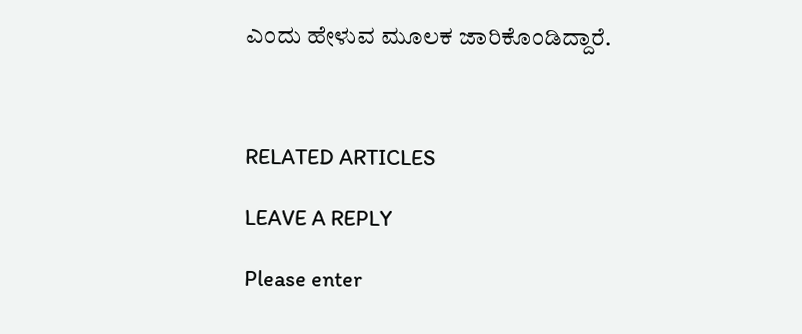ಎಂದು ಹೇಳುವ ಮೂಲಕ ಜಾರಿಕೊಂಡಿದ್ದಾರೆ.



RELATED ARTICLES

LEAVE A REPLY

Please enter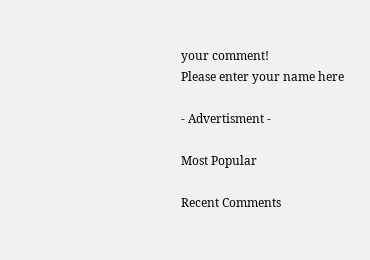your comment!
Please enter your name here

- Advertisment -

Most Popular

Recent Comments